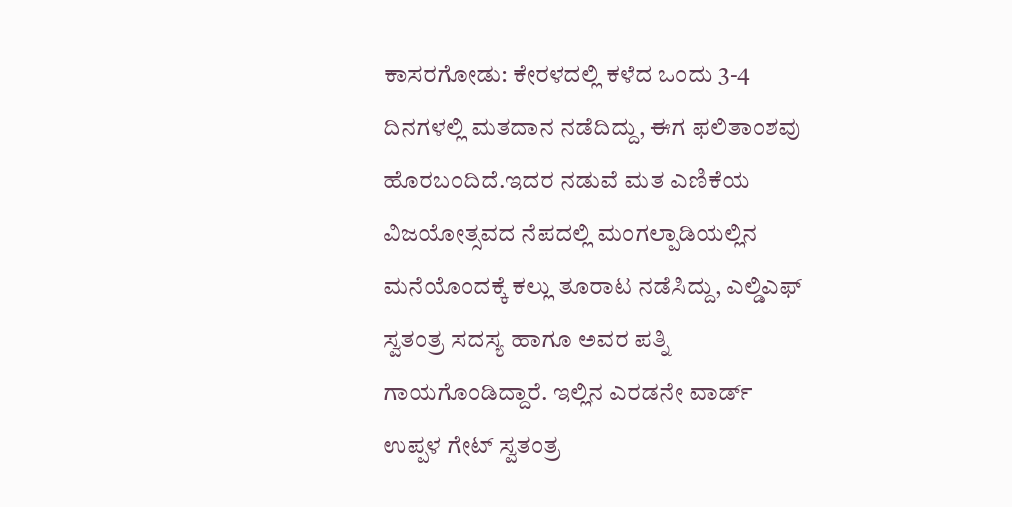ಕಾಸರಗೋಡು: ಕೇರಳದಲ್ಲಿ ಕಳೆದ ಒಂದು 3-4 ದಿನಗಳಲ್ಲಿ ಮತದಾನ ನಡೆದಿದ್ದು, ಈಗ ಫಲಿತಾಂಶವು ಹೊರಬಂದಿದೆ.ಇದರ ನಡುವೆ ಮತ ಎಣಿಕೆಯ ವಿಜಯೋತ್ಸವದ ನೆಪದಲ್ಲಿ ಮಂಗಲ್ಪಾಡಿಯಲ್ಲಿನ ಮನೆಯೊಂದಕ್ಕೆ ಕಲ್ಲು ತೂರಾಟ ನಡೆಸಿದ್ದು, ಎಲ್ಡಿಎಫ್ ಸ್ವತಂತ್ರ ಸದಸ್ಯ ಹಾಗೂ ಅವರ ಪತ್ನಿ ಗಾಯಗೊಂಡಿದ್ದಾರೆ. ಇಲ್ಲಿನ ಎರಡನೇ ವಾರ್ಡ್ ಉಪ್ಪಳ ಗೇಟ್ ಸ್ವತಂತ್ರ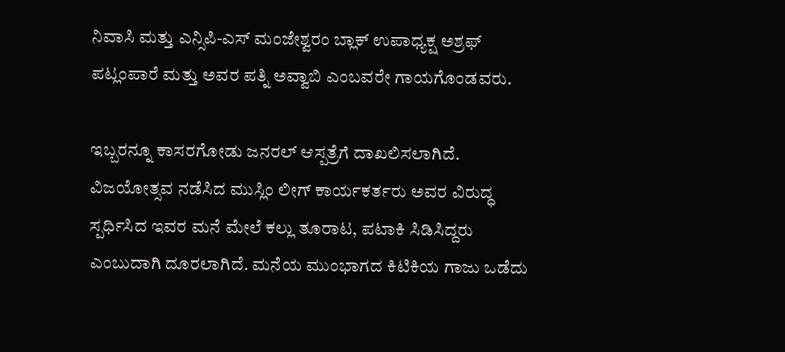ನಿವಾಸಿ ಮತ್ತು ಎನ್ಸಿಪಿ-ಎಸ್ ಮಂಜೇಶ್ವರಂ ಬ್ಲಾಕ್ ಉಪಾಧ್ಯಕ್ಷ ಅಶ್ರಫ್ ಪಟ್ಲಂಪಾರೆ ಮತ್ತು ಅವರ ಪತ್ನಿ ಅವ್ವಾಬಿ ಎಂಬವರೇ ಗಾಯಗೊಂಡವರು.

ಇಬ್ಬರನ್ನೂ ಕಾಸರಗೋಡು ಜನರಲ್ ಆಸ್ಪತ್ರೆಗೆ ದಾಖಲಿಸಲಾಗಿದೆ. ವಿಜಯೋತ್ಸವ ನಡೆಸಿದ ಮುಸ್ಲಿಂ ಲೀಗ್ ಕಾರ್ಯಕರ್ತರು ಅವರ ವಿರುದ್ಧ ಸ್ಪರ್ಧಿಸಿದ ಇವರ ಮನೆ ಮೇಲೆ ಕಲ್ಲು ತೂರಾಟ, ಪಟಾಕಿ ಸಿಡಿಸಿದ್ದರು ಎಂಬುದಾಗಿ ದೂರಲಾಗಿದೆ. ಮನೆಯ ಮುಂಭಾಗದ ಕಿಟಿಕಿಯ ಗಾಜು ಒಡೆದು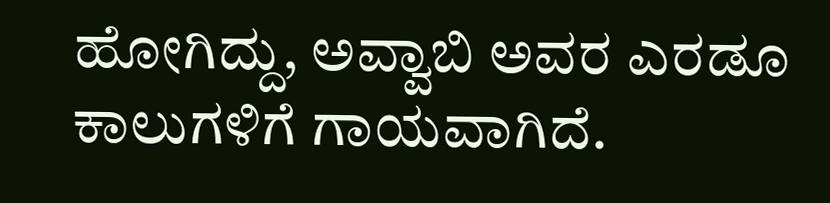ಹೋಗಿದ್ದು, ಅವ್ವಾಬಿ ಅವರ ಎರಡೂ ಕಾಲುಗಳಿಗೆ ಗಾಯವಾಗಿದೆ.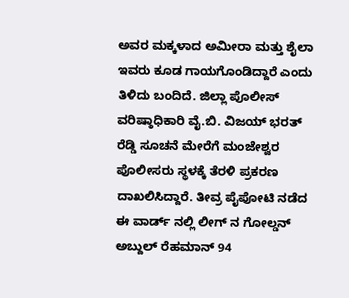ಅವರ ಮಕ್ಕಳಾದ ಅಮೀರಾ ಮತ್ತು ಶೈಲಾ ಇವರು ಕೂಡ ಗಾಯಗೊಂಡಿದ್ದಾರೆ ಎಂದು ತಿಳಿದು ಬಂದಿದೆ. ಜಿಲ್ಲಾ ಪೊಲೀಸ್ ವರಿಷ್ಠಾಧಿಕಾರಿ ವೈ.ಬಿ. ವಿಜಯ್ ಭರತ್ ರೆಡ್ಡಿ ಸೂಚನೆ ಮೇರೆಗೆ ಮಂಜೇಶ್ವರ ಪೊಲೀಸರು ಸ್ಥಳಕ್ಕೆ ತೆರಳಿ ಪ್ರಕರಣ ದಾಖಲಿಸಿದ್ದಾರೆ. ತೀವ್ರ ಪೈಪೋಟಿ ನಡೆದ ಈ ವಾರ್ಡ್ ನಲ್ಲಿ ಲೀಗ್ ನ ಗೋಲ್ಡನ್ ಅಬ್ದುಲ್ ರೆಹಮಾನ್ 94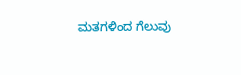ಮತಗಳಿಂದ ಗೆಲುವು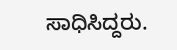ಸಾಧಿಸಿದ್ದರು.